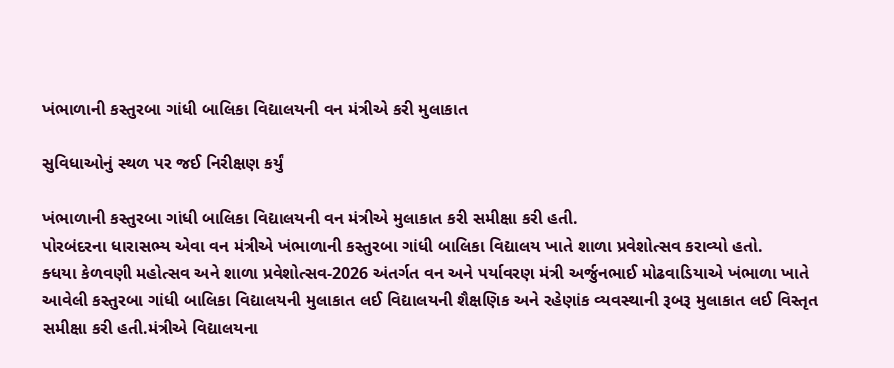ખંભાળાની કસ્તુરબા ગાંધી બાલિકા વિદ્યાલયની વન મંત્રીએ કરી મુલાકાત

સુવિધાઓનું સ્થળ પર જઈ નિરીક્ષણ કર્યું

ખંભાળાની કસ્તુરબા ગાંધી બાલિકા વિદ્યાલયની વન મંત્રીએ મુલાકાત કરી સમીક્ષા કરી હતી.
પોરબંદરના ધારાસભ્ય એવા વન મંત્રીએ ખંભાળાની કસ્તુરબા ગાંધી બાલિકા વિદ્યાલય ખાતે શાળા પ્રવેશોત્સવ કરાવ્યો હતો.
ક્ધયા કેળવણી મહોત્સવ અને શાળા પ્રવેશોત્સવ-2026 અંતર્ગત વન અને પર્યાવરણ મંત્રી અર્જુનભાઈ મોઢવાડિયાએ ખંભાળા ખાતે આવેલી કસ્તુરબા ગાંધી બાલિકા વિદ્યાલયની મુલાકાત લઈ વિદ્યાલયની શૈક્ષણિક અને રહેણાંક વ્યવસ્થાની રૂબરૂ મુલાકાત લઈ વિસ્તૃત સમીક્ષા કરી હતી.મંત્રીએ વિદ્યાલયના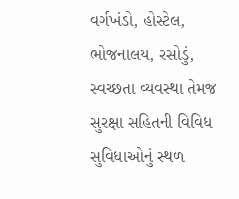વર્ગખંડો, હોસ્ટેલ, ભોજનાલય, રસોડું, સ્વચ્છતા વ્યવસ્થા તેમજ સુરક્ષા સહિતની વિવિધ સુવિધાઓનું સ્થળ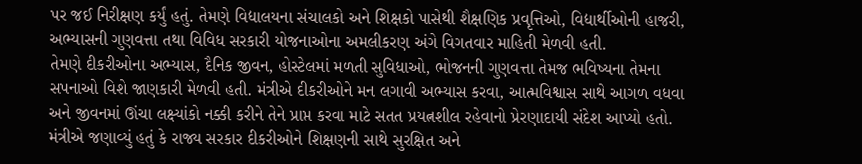પર જઈ નિરીક્ષણ કર્યું હતું. તેમણે વિદ્યાલયના સંચાલકો અને શિક્ષકો પાસેથી શૈક્ષણિક પ્રવૃત્તિઓ, વિદ્યાર્થીઓની હાજરી, અભ્યાસની ગુણવત્તા તથા વિવિધ સરકારી યોજનાઓના અમલીકરણ અંગે વિગતવાર માહિતી મેળવી હતી.
તેમણે દીકરીઓના અભ્યાસ, દૈનિક જીવન, હોસ્ટેલમાં મળતી સુવિધાઓ, ભોજનની ગુણવત્તા તેમજ ભવિષ્યના તેમના સપનાઓ વિશે જાણકારી મેળવી હતી. મંત્રીએ દીકરીઓને મન લગાવી અભ્યાસ કરવા, આત્મવિશ્વાસ સાથે આગળ વધવા અને જીવનમાં ઊંચા લક્ષ્યાંકો નક્કી કરીને તેને પ્રાપ્ત કરવા માટે સતત પ્રયત્નશીલ રહેવાનો પ્રેરણાદાયી સંદેશ આપ્યો હતો. મંત્રીએ જણાવ્યું હતું કે રાજ્ય સરકાર દીકરીઓને શિક્ષણની સાથે સુરક્ષિત અને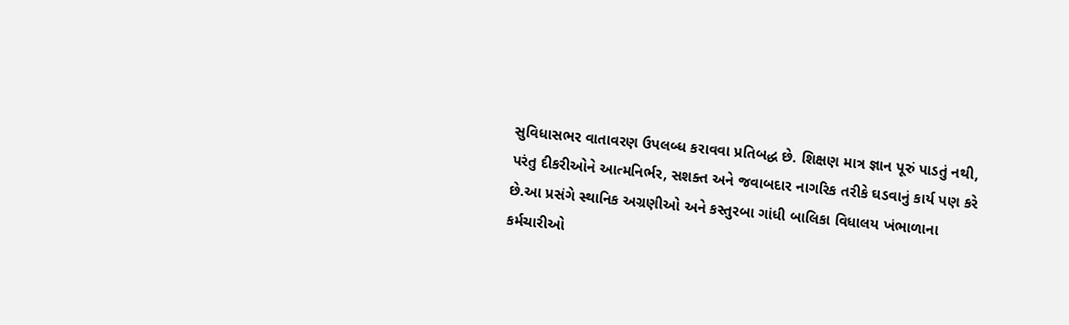સુવિધાસભર વાતાવરણ ઉપલબ્ધ કરાવવા પ્રતિબદ્ધ છે. શિક્ષણ માત્ર જ્ઞાન પૂરું પાડતું નથી, પરંતુ દીકરીઓને આત્મનિર્ભર, સશક્ત અને જવાબદાર નાગરિક તરીકે ઘડવાનું કાર્ય પણ કરે છે.આ પ્રસંગે સ્થાનિક અગ્રણીઓ અને કસ્તુરબા ગાંધી બાલિકા વિધાલય ખંભાળાના કર્મચારીઓ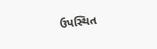ઉપસ્થિત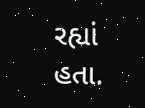રહ્યાં હતા.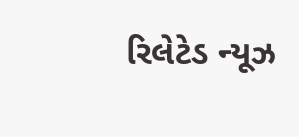રિલેટેડ ન્યૂઝ